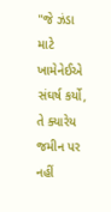"જે ઝંડા માટે ખામેનેઈએ સંઘર્ષ કર્યો, તે ક્યારેય જમીન પર નહીં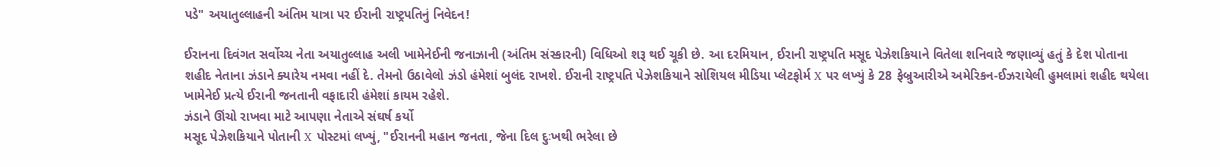પડે" અયાતુલ્લાહની અંતિમ યાત્રા પર ઈરાની રાષ્ટ્રપતિનું નિવેદન!

ઈરાનના દિવંગત સર્વોચ્ચ નેતા અયાતુલ્લાહ અલી ખામેનેઈની જનાઝાની (અંતિમ સંસ્કારની) વિધિઓ શરૂ થઈ ચૂકી છે. આ દરમિયાન, ઈરાની રાષ્ટ્રપતિ મસૂદ પેઝેશકિયાને વિતેલા શનિવારે જણાવ્યું હતું કે દેશ પોતાના શહીદ નેતાના ઝંડાને ક્યારેય નમવા નહીં દે. તેમનો ઉઠાવેલો ઝંડો હંમેશાં બુલંદ રાખશે. ઈરાની રાષ્ટ્રપતિ પેઝેશકિયાને સોશિયલ મીડિયા પ્લેટફોર્મ X પર લખ્યું કે 28 ફેબ્રુઆરીએ અમેરિકન-ઈઝરાયેલી હુમલામાં શહીદ થયેલા ખામેનેઈ પ્રત્યે ઈરાની જનતાની વફાદારી હંમેશાં કાયમ રહેશે.
ઝંડાને ઊંચો રાખવા માટે આપણા નેતાએ સંઘર્ષ કર્યો
મસૂદ પેઝેશકિયાને પોતાની X પોસ્ટમાં લખ્યું, "ઈરાનની મહાન જનતા, જેના દિલ દુઃખથી ભરેલા છે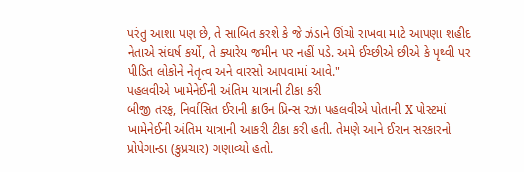પરંતુ આશા પણ છે, તે સાબિત કરશે કે જે ઝંડાને ઊંચો રાખવા માટે આપણા શહીદ નેતાએ સંઘર્ષ કર્યો, તે ક્યારેય જમીન પર નહીં પડે. અમે ઈચ્છીએ છીએ કે પૃથ્વી પર પીડિત લોકોને નેતૃત્વ અને વારસો આપવામાં આવે."
પહલવીએ ખામેનેઈની અંતિમ યાત્રાની ટીકા કરી
બીજી તરફ, નિર્વાસિત ઈરાની ક્રાઉન પ્રિન્સ રઝા પહલવીએ પોતાની X પોસ્ટમાં ખામેનેઈની અંતિમ યાત્રાની આકરી ટીકા કરી હતી. તેમણે આને ઈરાન સરકારનો પ્રોપેગાન્ડા (કુપ્રચાર) ગણાવ્યો હતો.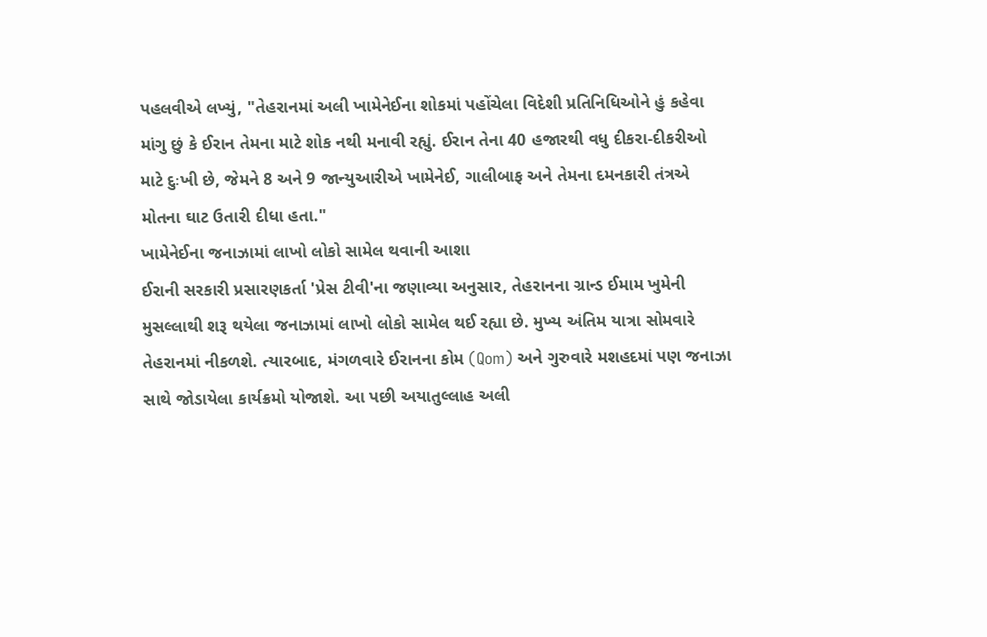પહલવીએ લખ્યું, "તેહરાનમાં અલી ખામેનેઈના શોકમાં પહોંચેલા વિદેશી પ્રતિનિધિઓને હું કહેવા માંગુ છું કે ઈરાન તેમના માટે શોક નથી મનાવી રહ્યું. ઈરાન તેના 40 હજારથી વધુ દીકરા-દીકરીઓ માટે દુઃખી છે, જેમને 8 અને 9 જાન્યુઆરીએ ખામેનેઈ, ગાલીબાફ અને તેમના દમનકારી તંત્રએ મોતના ઘાટ ઉતારી દીધા હતા."
ખામેનેઈના જનાઝામાં લાખો લોકો સામેલ થવાની આશા
ઈરાની સરકારી પ્રસારણકર્તા 'પ્રેસ ટીવી'ના જણાવ્યા અનુસાર, તેહરાનના ગ્રાન્ડ ઈમામ ખુમેની મુસલ્લાથી શરૂ થયેલા જનાઝામાં લાખો લોકો સામેલ થઈ રહ્યા છે. મુખ્ય અંતિમ યાત્રા સોમવારે તેહરાનમાં નીકળશે. ત્યારબાદ, મંગળવારે ઈરાનના કોમ (Qom) અને ગુરુવારે મશહદમાં પણ જનાઝા સાથે જોડાયેલા કાર્યક્રમો યોજાશે. આ પછી અયાતુલ્લાહ અલી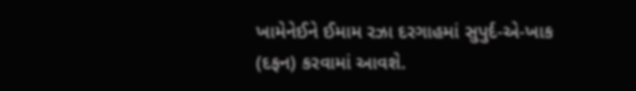ખામેનેઈને ઈમામ રઝા દરગાહમાં સુપુર્દ-એ-ખાક (દફન) કરવામાં આવશે.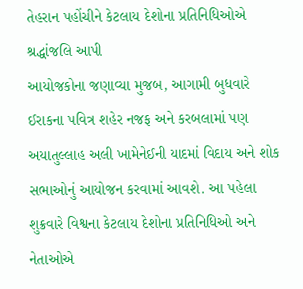તેહરાન પહોંચીને કેટલાય દેશોના પ્રતિનિધિઓએ શ્રદ્ધાંજલિ આપી
આયોજકોના જણાવ્યા મુજબ, આગામી બુધવારે ઈરાકના પવિત્ર શહેર નજફ અને કરબલામાં પણ અયાતુલ્લાહ અલી ખામેનેઈની યાદમાં વિદાય અને શોક સભાઓનું આયોજન કરવામાં આવશે. આ પહેલા શુક્રવારે વિશ્વના કેટલાય દેશોના પ્રતિનિધિઓ અને નેતાઓએ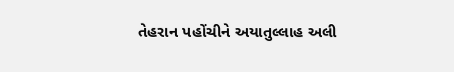તેહરાન પહોંચીને અયાતુલ્લાહ અલી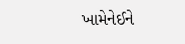ખામેનેઈને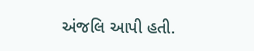અંજલિ આપી હતી.